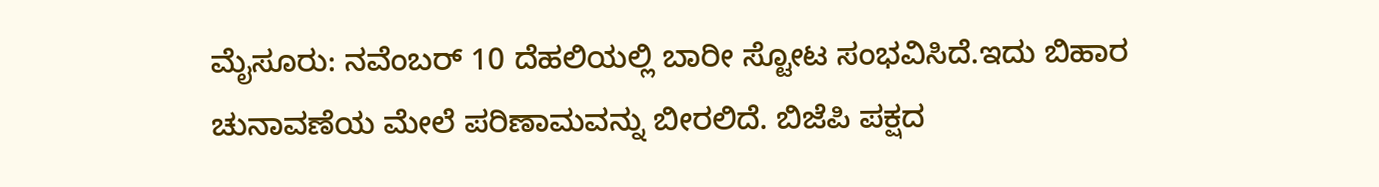ಮೈಸೂರು: ನವೆಂಬರ್‌ 10 ದೆಹಲಿಯಲ್ಲಿ ಬಾರೀ ಸ್ಟೋಟ ಸಂಭವಿಸಿದೆ.ಇದು ಬಿಹಾರ ಚುನಾವಣೆಯ ಮೇಲೆ ಪರಿಣಾಮವನ್ನು ಬೀರಲಿದೆ. ಬಿಜೆಪಿ ಪಕ್ಷದ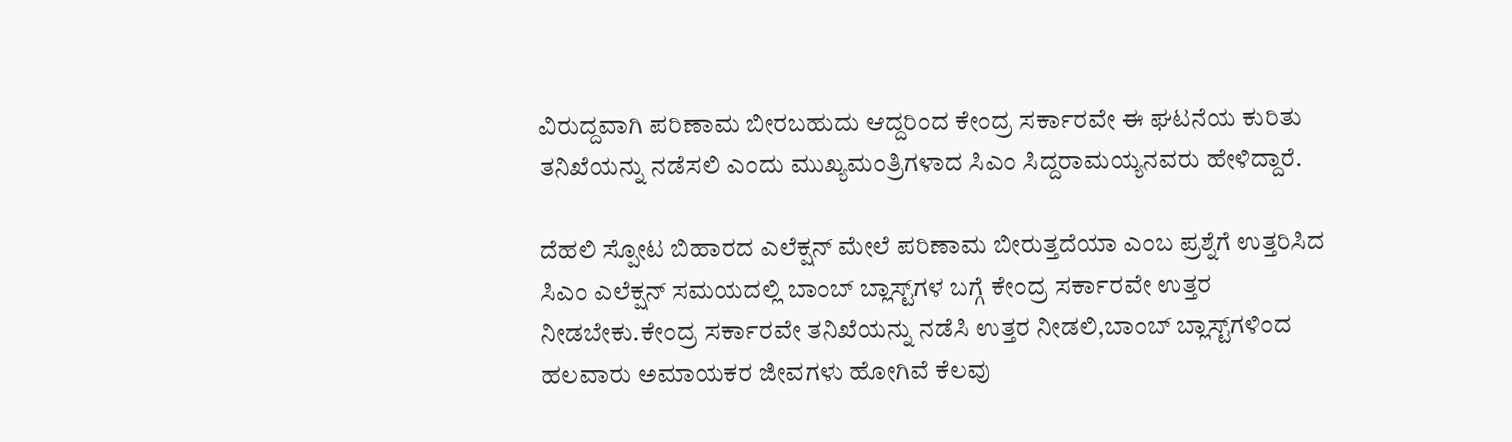ವಿರುದ್ದವಾಗಿ ಪರಿಣಾಮ ಬೀರಬಹುದು ಆದ್ದರಿಂದ ಕೇಂದ್ರ ಸರ್ಕಾರವೇ ಈ ಘಟನೆಯ ಕುರಿತು ತನಿಖೆಯನ್ನು ನಡೆಸಲಿ ಎಂದು ಮುಖ್ಯಮಂತ್ರಿಗಳಾದ ಸಿಎಂ ಸಿದ್ದರಾಮಯ್ಯನವರು ಹೇಳಿದ್ದಾರೆ.

ದೆಹಲಿ ಸ್ಪೋಟ ಬಿಹಾರದ ಎಲೆಕ್ಷನ್‌ ಮೇಲೆ ಪರಿಣಾಮ ಬೀರುತ್ತದೆಯಾ ಎಂಬ ಪ್ರಶ್ನೆಗೆ ಉತ್ತರಿಸಿದ ಸಿಎಂ ಎಲೆಕ್ಷನ್‌ ಸಮಯದಲ್ಲಿ ಬಾಂಬ್‌ ಬ್ಲಾಸ್ಟ್‌ಗಳ ಬಗ್ಗೆ ಕೇಂದ್ರ ಸರ್ಕಾರವೇ ಉತ್ತರ ನೀಡಬೇಕು.ಕೇಂದ್ರ ಸರ್ಕಾರವೇ ತನಿಖೆಯನ್ನು ನಡೆಸಿ ಉತ್ತರ ನೀಡಲಿ,ಬಾಂಬ್‌ ಬ್ಲಾಸ್ಟ್‌ಗಳಿಂದ ಹಲವಾರು ಅಮಾಯಕರ ಜೀವಗಳು ಹೋಗಿವೆ ಕೆಲವು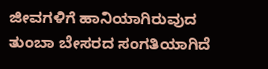ಜೀವಗಳಿಗೆ ಹಾನಿಯಾಗಿರುವುದ ತುಂಬಾ ಬೇಸರದ ಸಂಗತಿಯಾಗಿದೆ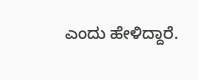ಎಂದು ಹೇಳಿದ್ದಾರೆ.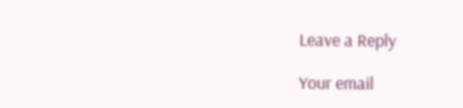Leave a Reply

Your email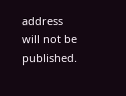address will not be published.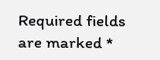Required fields are marked *